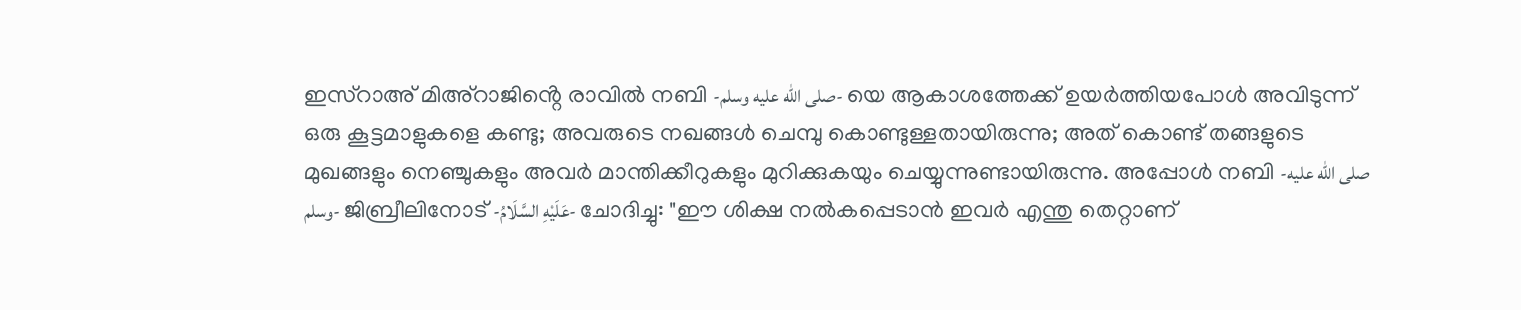ഇസ്റാഅ് മിഅ്റാജിൻ്റെ രാവിൽ നബി -صلى الله عليه وسلم- യെ ആകാശത്തേക്ക് ഉയർത്തിയപോൾ അവിടുന്ന് ഒരു കൂട്ടമാളുകളെ കണ്ടു; അവരുടെ നഖങ്ങൾ ചെമ്പു കൊണ്ടുള്ളതായിരുന്നു; അത് കൊണ്ട് തങ്ങളുടെ മുഖങ്ങളും നെഞ്ചുകളും അവർ മാന്തിക്കീറുകളും മുറിക്കുകയും ചെയ്യുന്നുണ്ടായിരുന്നു. അപ്പോൾ നബി -صلى الله عليه وسلم- ജിബ്രീലിനോട് -عَلَيْهِ السَّلَامُ- ചോദിച്ചു: "ഈ ശിക്ഷ നൽകപ്പെടാൻ ഇവർ എന്തു തെറ്റാണ്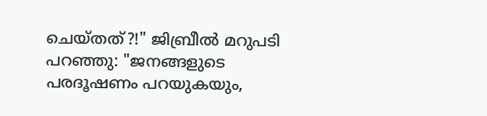ചെയ്തത്?!" ജിബ്രീൽ മറുപടി പറഞ്ഞു: "ജനങ്ങളുടെ പരദൂഷണം പറയുകയും,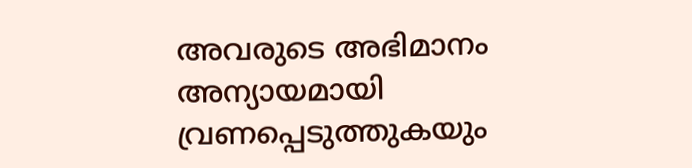അവരുടെ അഭിമാനം അന്യായമായി വ്രണപ്പെടുത്തുകയും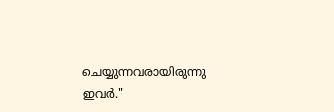ചെയ്യുന്നവരായിരുന്നു ഇവർ."